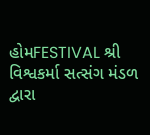હોમFESTIVAL શ્રી વિશ્વકર્મા સત્સંગ મંડળ દ્વારા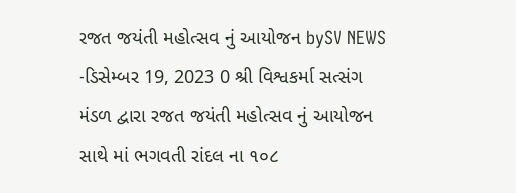રજત જયંતી મહોત્સવ નું આયોજન bySV NEWS -ડિસેમ્બર 19, 2023 0 શ્રી વિશ્વકર્મા સત્સંગ મંડળ દ્વારા રજત જયંતી મહોત્સવ નું આયોજન સાથે માં ભગવતી રાંદલ ના ૧૦૮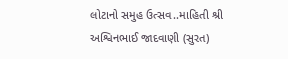લોટાનો સમુહ ઉત્સવ..માહિતી શ્રી અશ્વિનભાઈ જાદવાણી (સુરત)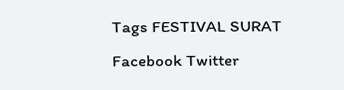Tags FESTIVAL SURAT Facebook Twitter